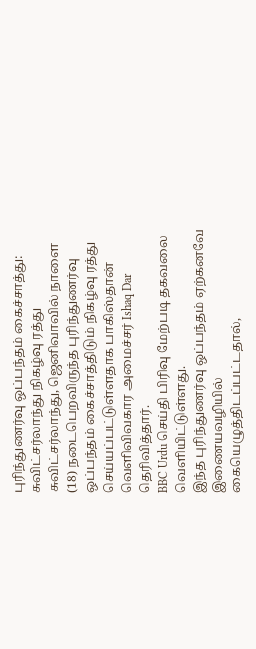புரிந்துணர்வு ஒப்பந்தம் கைச்சாத்து: சுவிட்சர்லாந்து நிகழ்வு ரத்து
சுவிட்சர்லாந்து, ஜெனிவாவில் நாளை (18) நடைபெறவிருந்த புரிந்துணர்வு ஒப்பந்தம் கைச்சாத்திடும் நிகழ்வு ரத்து செய்யப்பட்டுள்ளதாக பாகிஸ்தான் வெளிவிவகார அமைச்சர் Ishaq Dar தெரிவித்தார்.
BBC Urdu செய்தி பிரிவு மேற்படி தகவலை வெளியிட்டுள்ளது.
இந்த புரிந்துணர்வு ஒப்பந்தம் ஏற்கனவே இணையவழியில் கையெழுத்திடப்பட்டதால்,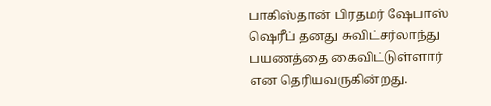பாகிஸ்தான் பிரதமர் ஷேபாஸ் ஷெரீப் தனது சுவிட்சர்லாந்து பயணத்தை கைவிட்டுள்ளார் என தெரியவருகின்றது.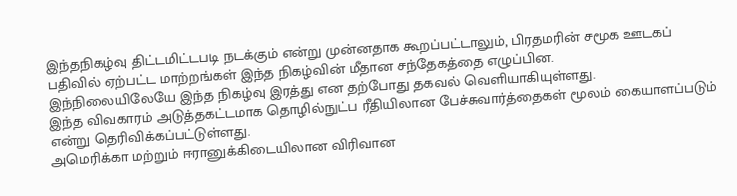இந்தநிகழ்வு திட்டமிட்டபடி நடக்கும் என்று முன்னதாக கூறப்பட்டாலும், பிரதமரின் சமூக ஊடகப் பதிவில் ஏற்பட்ட மாற்றங்கள் இந்த நிகழ்வின் மீதான சந்தேகத்தை எழுப்பின.
இந்நிலையிலேயே இந்த நிகழ்வு இரத்து என தற்போது தகவல் வெளியாகியுள்ளது.
இந்த விவகாரம் அடுத்தகட்டமாக தொழில்நுட்ப ரீதியிலான பேச்சுவார்த்தைகள் மூலம் கையாளப்படும் என்று தெரிவிக்கப்பட்டுள்ளது.
அமெரிக்கா மற்றும் ஈரானுக்கிடையிலான விரிவான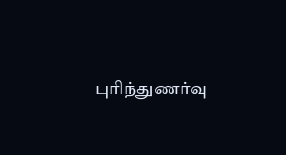புரிந்துணர்வு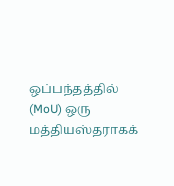ஒப்பந்தத்தில் (MoU) ஒரு மத்தியஸ்தராகக்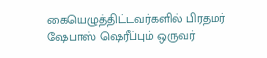கையெழுத்திட்டவர்களில் பிரதமர் ஷேபாஸ் ஷெரீப்பும் ஒருவர்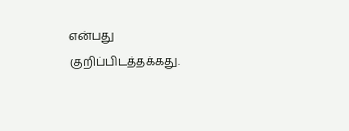என்பது குறிப்பிடத்தக்கது.